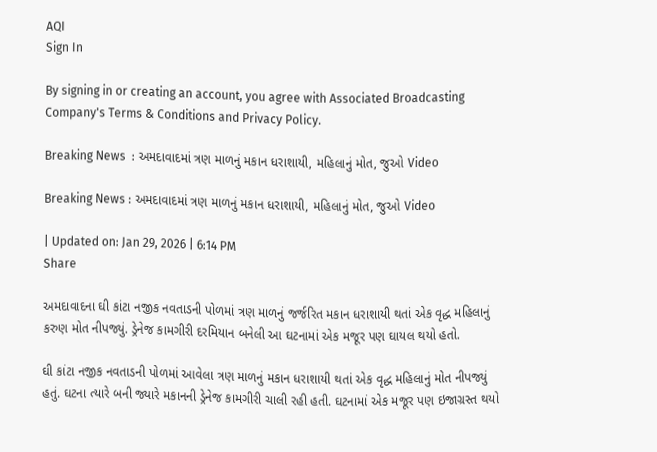AQI
Sign In

By signing in or creating an account, you agree with Associated Broadcasting Company's Terms & Conditions and Privacy Policy.

Breaking News  : અમદાવાદમાં ત્રણ માળનું મકાન ધરાશાયી, મહિલાનું મોત, જુઓ Video

Breaking News : અમદાવાદમાં ત્રણ માળનું મકાન ધરાશાયી, મહિલાનું મોત, જુઓ Video

| Updated on: Jan 29, 2026 | 6:14 PM
Share

અમદાવાદના ઘી કાંટા નજીક નવતાડની પોળમાં ત્રણ માળનું જર્જરિત મકાન ધરાશાયી થતાં એક વૃદ્ધ મહિલાનું કરુણ મોત નીપજ્યું. ડ્રેનેજ કામગીરી દરમિયાન બનેલી આ ઘટનામાં એક મજૂર પણ ઘાયલ થયો હતો.

ઘી કાંટા નજીક નવતાડની પોળમાં આવેલા ત્રણ માળનું મકાન ધરાશાયી થતાં એક વૃદ્ધ મહિલાનું મોત નીપજ્યું હતું. ઘટના ત્યારે બની જ્યારે મકાનની ડ્રેનેજ કામગીરી ચાલી રહી હતી. ઘટનામાં એક મજૂર પણ ઇજાગ્રસ્ત થયો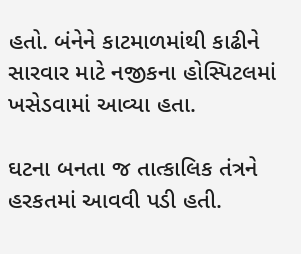હતો. બંનેને કાટમાળમાંથી કાઢીને સારવાર માટે નજીકના હોસ્પિટલમાં ખસેડવામાં આવ્યા હતા.

ઘટના બનતા જ તાત્કાલિક તંત્રને હરકતમાં આવવી પડી હતી.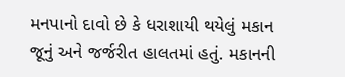મનપાનો દાવો છે કે ધરાશાયી થયેલું મકાન જૂનું અને જર્જરીત હાલતમાં હતું. મકાનની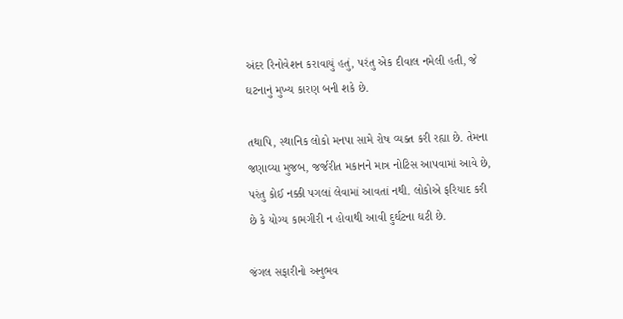અંદર રિનોવેશન કરાવાયું હતું, પરંતુ એક દીવાલ નમેલી હતી, જે ઘટનાનું મુખ્ય કારણ બની શકે છે.

તથાપિ, સ્થાનિક લોકો મનપા સામે રોષ વ્યક્ત કરી રહ્યા છે. તેમના જણાવ્યા મુજબ, જર્જરીત મકાનને માત્ર નોટિસ આપવામાં આવે છે, પરંતુ કોઈ નક્કી પગલાં લેવામાં આવતાં નથી. લોકોએ ફરિયાદ કરી છે કે યોગ્ય કામગીરી ન હોવાથી આવી દુર્ઘટના ઘટી છે.

જંગલ સફારીનો અનુભવ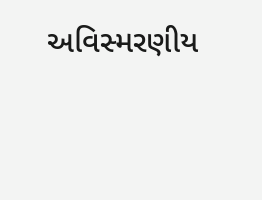અવિસ્મરણીય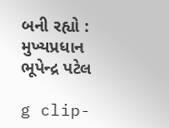બની રહ્યો : મુખ્યપ્રધાન ભૂપેન્દ્ર પટેલ

g clip-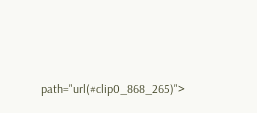path="url(#clip0_868_265)">